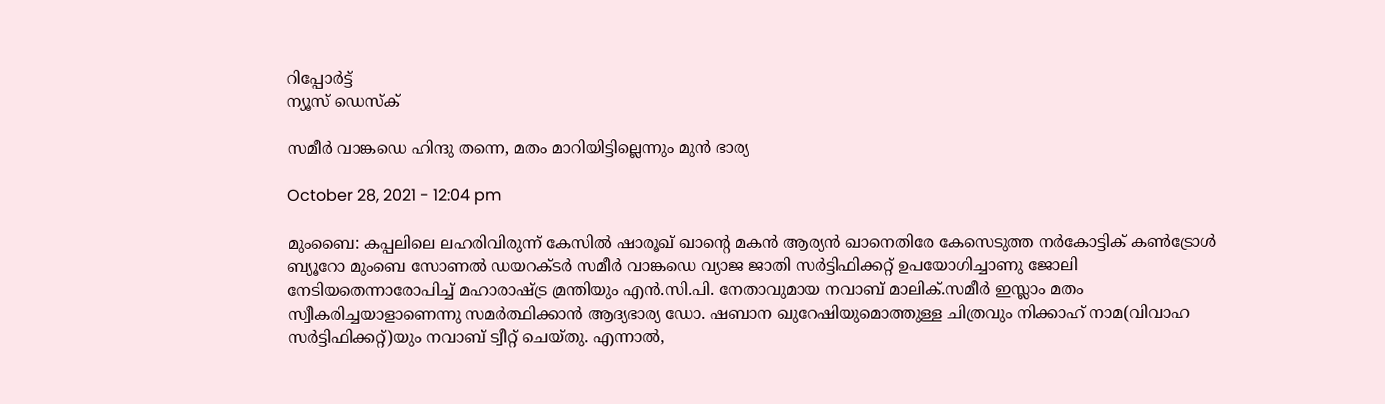റിപ്പോര്‍ട്ട്
ന്യൂസ് ഡെസ്ക്

സമീര്‍ വാങ്കഡെ ഹിന്ദു തന്നെ, മതം മാറിയിട്ടില്ലെന്നും മുന്‍ ഭാര്യ

October 28, 2021 - 12:04 pm

മുംബൈ: കപ്പലിലെ ലഹരിവിരുന്ന് കേസില്‍ ഷാരൂഖ് ഖാന്റെ മകന്‍ ആര്യന്‍ ഖാനെതിരേ കേസെടുത്ത നര്‍കോട്ടിക് കണ്‍ട്രോള്‍ ബ്യൂറോ മുംബെ സോണല്‍ ഡയറക്ടര്‍ സമീര്‍ വാങ്കഡെ വ്യാജ ജാതി സര്‍ട്ടിഫിക്കറ്റ് ഉപയോഗിച്ചാണു ജോലി നേടിയതെന്നാരോപിച്ച് മഹാരാഷ്ട്ര മ്രന്തിയും എന്‍.സി.പി. നേതാവുമായ നവാബ് മാലിക്.സമീര്‍ ഇസ്ലാം മതം സ്വീകരിച്ചയാളാണെന്നു സമര്‍ത്ഥിക്കാന്‍ ആദ്യഭാര്യ ഡോ. ഷബാന ഖുറേഷിയുമൊത്തുള്ള ചിത്രവും നിക്കാഹ് നാമ(വിവാഹ സര്‍ട്ടിഫിക്കറ്റ്)യും നവാബ് ട്വീറ്റ് ചെയ്തു. എന്നാല്‍,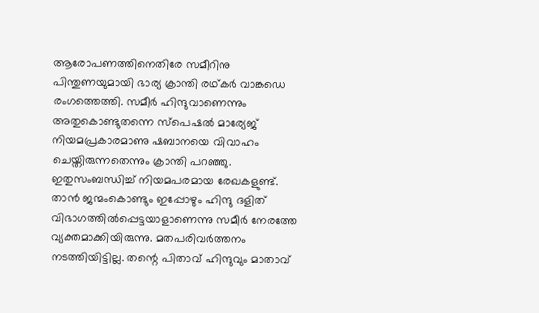ആരോപണത്തിനെതിരേ സമീറിനു പിന്തുണയുമായി ഭാര്യ ക്രാന്തി രഥ്കര്‍ വാങ്കഡെ രംഗത്തെത്തി. സമീര്‍ ഹിന്ദുവാണെന്നും അതുകൊണ്ടുതന്നെ സ്പെഷല്‍ മാര്യേജ് നിയമപ്രകാരമാണു ഷബാനയെ വിവാഹം ചെയ്തിരുന്നതെന്നും ക്രാന്തി പറഞ്ഞു. ഇതുസംബന്ധിച്ച് നിയമപരമായ രേഖകളുണ്ട്. താന്‍ ജന്മംകൊണ്ടും ഇപ്പോഴും ഹിന്ദു ദളിത് വിഭാഗത്തില്‍പ്പെട്ടയാളാണെന്നു സമീര്‍ നേരത്തേ വ്യക്തമാക്കിയിരുന്നു. മതപരിവര്‍ത്തനം നടത്തിയിട്ടില്ല. തന്റെ പിതാവ് ഹിന്ദുവും മാതാവ്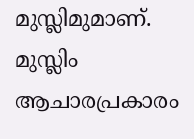മുസ്ലിമുമാണ്. മുസ്ലിം ആചാരപ്രകാരം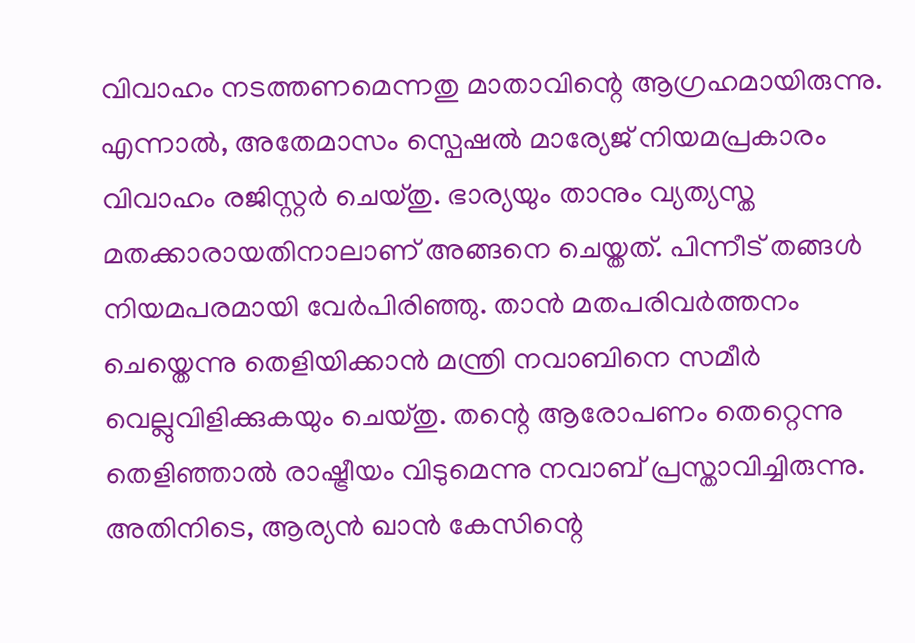വിവാഹം നടത്തണമെന്നതു മാതാവിന്റെ ആഗ്രഹമായിരുന്നു. എന്നാല്‍, അതേമാസം സ്പെഷല്‍ മാര്യേജ് നിയമപ്രകാരം വിവാഹം രജിസ്റ്റര്‍ ചെയ്തു. ഭാര്യയും താനും വ്യത്യസ്ത മതക്കാരായതിനാലാണ് അങ്ങനെ ചെയ്തത്. പിന്നീട് തങ്ങള്‍ നിയമപരമായി വേര്‍പിരിഞ്ഞു. താന്‍ മതപരിവര്‍ത്തനം ചെയ്തെന്നു തെളിയിക്കാന്‍ മന്ത്രി നവാബിനെ സമീര്‍ വെല്ലുവിളിക്കുകയും ചെയ്തു. തന്റെ ആരോപണം തെറ്റെന്നു തെളിഞ്ഞാല്‍ രാഷ്ട്രീയം വിടുമെന്നു നവാബ് പ്രസ്താവിച്ചിരുന്നു.
അതിനിടെ, ആര്യന്‍ ഖാന്‍ കേസിന്റെ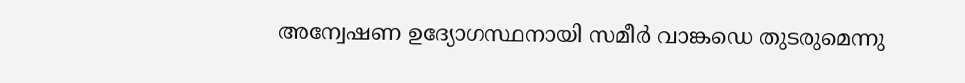അന്വേഷണ ഉദ്യോഗസ്ഥനായി സമീര്‍ വാങ്കഡെ തുടരുമെന്നു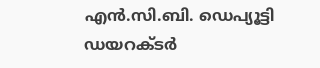എന്‍.സി.ബി. ഡെപ്യൂട്ടി ഡയറക്ടര്‍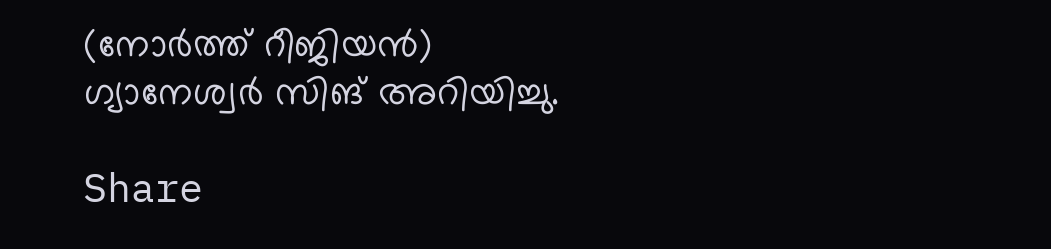(നോര്‍ത്ത് റീജിയന്‍) ഗ്യാനേശ്വര്‍ സിങ് അറിയിച്ചു.

Share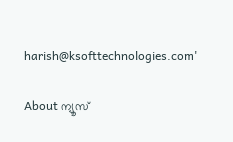harish@ksofttechnologies.com'

About ന്യൂസ്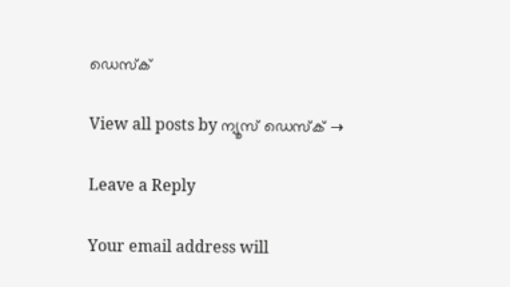ഡെസ്ക്

View all posts by ന്യൂസ് ഡെസ്ക് →

Leave a Reply

Your email address will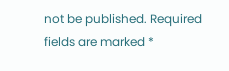not be published. Required fields are marked *